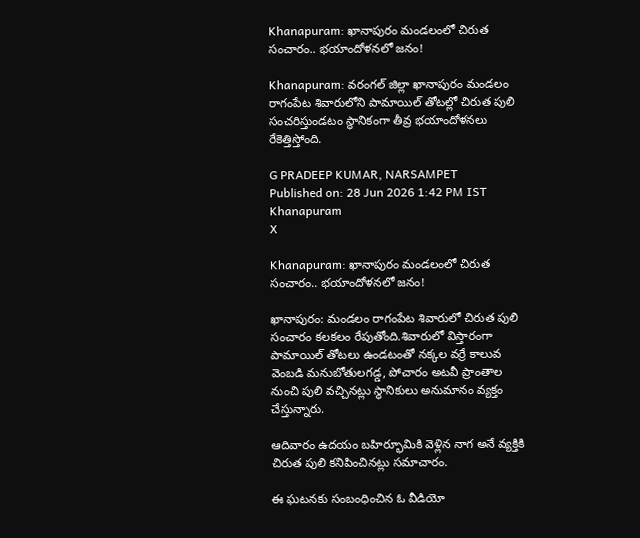Khanapuram: ఖానాపురం మండలంలో చిరుత సంచారం.. భయాందోళనలో జనం!

Khanapuram: వరంగల్ జిల్లా ఖానాపురం మండలం రాగంపేట శివారులోని పామాయిల్ తోటల్లో చిరుత పులి సంచరిస్తుండటం స్థానికంగా తీవ్ర భయాందోళనలు రేకెత్తిస్తోంది.

G PRADEEP KUMAR, NARSAMPET
Published on: 28 Jun 2026 1:42 PM IST
Khanapuram
X

Khanapuram: ఖానాపురం మండలంలో చిరుత సంచారం.. భయాందోళనలో జనం!

ఖానాపురం: మండలం రాగంపేట శివారులో చిరుత పులి సంచారం కలకలం రేపుతోంది.శివారులో విస్తారంగా పామాయిల్ తోటలు ఉండటంతో నక్కల వర్రే కాలువ వెంబడి మనుబోతులగడ్డ, పోచారం అటవీ ప్రాంతాల నుంచి పులి వచ్చినట్లు స్థానికులు అనుమానం వ్యక్తం చేస్తున్నారు.

ఆదివారం ఉదయం బహిర్భూమికి వెళ్లిన నాగ అనే వ్యక్తికి చిరుత పులి కనిపించినట్లు సమాచారం.

ఈ ఘటనకు సంబంధించిన ఓ వీడియో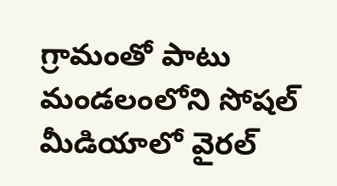గ్రామంతో పాటు మండలంలోని సోషల్ మీడియాలో వైరల్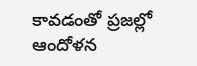కావడంతో ప్రజల్లో ఆందోళన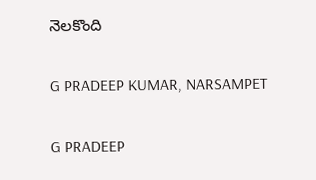నెలకొంది

G PRADEEP KUMAR, NARSAMPET

G PRADEEP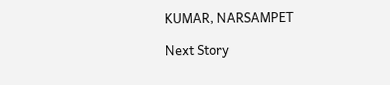KUMAR, NARSAMPET

Next Story